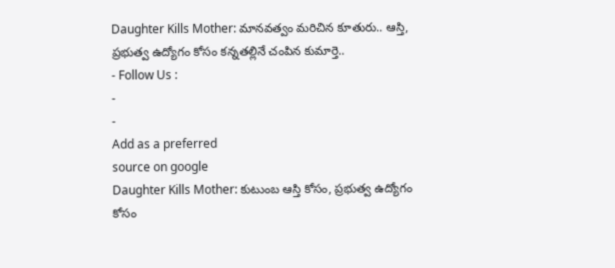Daughter Kills Mother: మానవత్వం మరిచిన కూతురు.. ఆస్తి, ప్రభుత్వ ఉద్యోగం కోసం కన్నతల్లినే చంపిన కుమార్తె..
- Follow Us :
-
-
Add as a preferred
source on google
Daughter Kills Mother: కుటుంబ ఆస్తి కోసం, ప్రభుత్వ ఉద్యోగం కోసం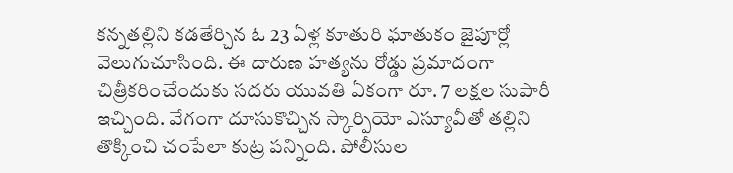కన్నతల్లిని కడతేర్చిన ఓ 23 ఏళ్ల కూతురి ఘాతుకం జైపూర్లో వెలుగుచూసింది. ఈ దారుణ హత్యను రోడ్డు ప్రమాదంగా చిత్రీకరించేందుకు సదరు యువతి ఏకంగా రూ. 7 లక్షల సుపారీ ఇచ్చింది. వేగంగా దూసుకొచ్చిన స్కార్పియో ఎస్యూవీతో తల్లిని తొక్కించి చంపేలా కుట్ర పన్నింది. పోలీసుల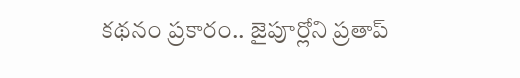కథనం ప్రకారం.. జైపూర్లోని ప్రతాప్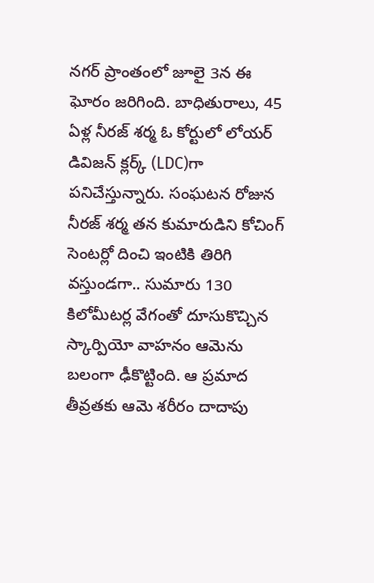నగర్ ప్రాంతంలో జూలై 3న ఈ ఘోరం జరిగింది. బాధితురాలు, 45 ఏళ్ల నీరజ్ శర్మ ఓ కోర్టులో లోయర్ డివిజన్ క్లర్క్ (LDC)గా పనిచేస్తున్నారు. సంఘటన రోజున నీరజ్ శర్మ తన కుమారుడిని కోచింగ్ సెంటర్లో దించి ఇంటికి తిరిగి వస్తుండగా.. సుమారు 130 కిలోమీటర్ల వేగంతో దూసుకొచ్చిన స్కార్పియో వాహనం ఆమెను బలంగా ఢీకొట్టింది. ఆ ప్రమాద తీవ్రతకు ఆమె శరీరం దాదాపు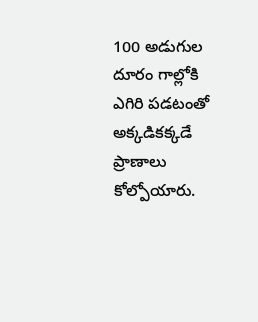100 అడుగుల దూరం గాల్లోకి ఎగిరి పడటంతో అక్కడికక్కడే ప్రాణాలు కోల్పోయారు.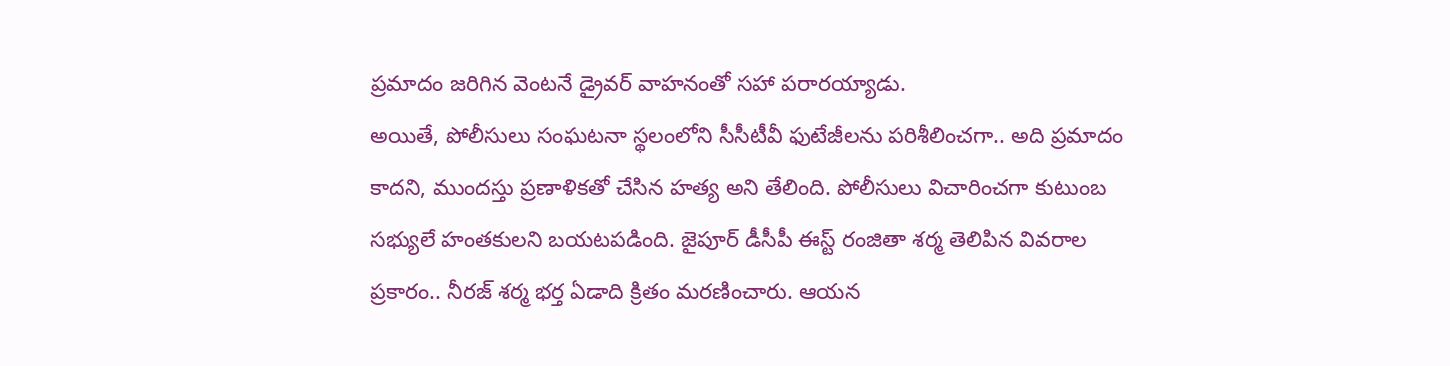ప్రమాదం జరిగిన వెంటనే డ్రైవర్ వాహనంతో సహా పరారయ్యాడు.
అయితే, పోలీసులు సంఘటనా స్థలంలోని సీసీటీవీ ఫుటేజీలను పరిశీలించగా.. అది ప్రమాదం కాదని, ముందస్తు ప్రణాళికతో చేసిన హత్య అని తేలింది. పోలీసులు విచారించగా కుటుంబ సభ్యులే హంతకులని బయటపడింది. జైపూర్ డీసీపీ ఈస్ట్ రంజితా శర్మ తెలిపిన వివరాల ప్రకారం.. నీరజ్ శర్మ భర్త ఏడాది క్రితం మరణించారు. ఆయన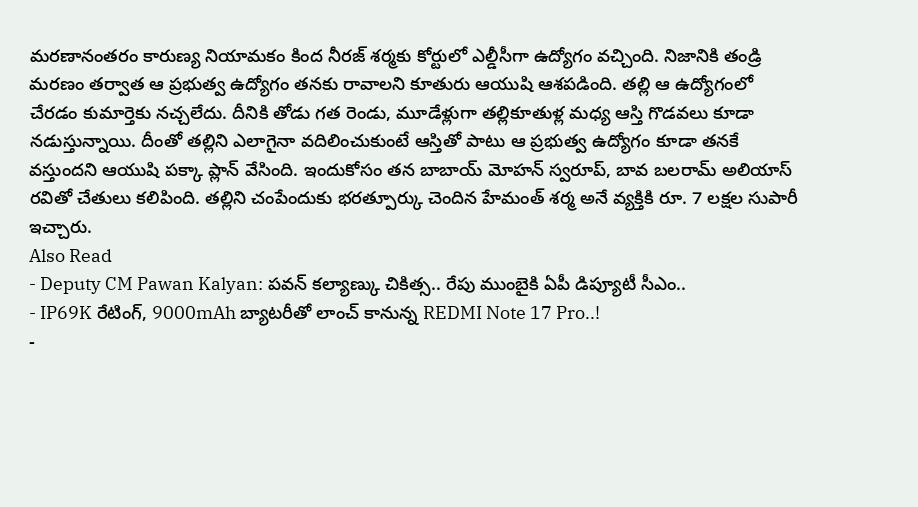మరణానంతరం కారుణ్య నియామకం కింద నీరజ్ శర్మకు కోర్టులో ఎల్డీసీగా ఉద్యోగం వచ్చింది. నిజానికి తండ్రి మరణం తర్వాత ఆ ప్రభుత్వ ఉద్యోగం తనకు రావాలని కూతురు ఆయుషి ఆశపడింది. తల్లి ఆ ఉద్యోగంలో చేరడం కుమార్తెకు నచ్చలేదు. దీనికి తోడు గత రెండు, మూడేళ్లుగా తల్లికూతుళ్ల మధ్య ఆస్తి గొడవలు కూడా నడుస్తున్నాయి. దీంతో తల్లిని ఎలాగైనా వదిలించుకుంటే ఆస్తితో పాటు ఆ ప్రభుత్వ ఉద్యోగం కూడా తనకే వస్తుందని ఆయుషి పక్కా ప్లాన్ వేసింది. ఇందుకోసం తన బాబాయ్ మోహన్ స్వరూప్, బావ బలరామ్ అలియాస్ రవితో చేతులు కలిపింది. తల్లిని చంపేందుకు భరత్పూర్కు చెందిన హేమంత్ శర్మ అనే వ్యక్తికి రూ. 7 లక్షల సుపారీ ఇచ్చారు.
Also Read
- Deputy CM Pawan Kalyan: పవన్ కల్యాణ్కు చికిత్స.. రేపు ముంబైకి ఏపీ డిప్యూటీ సీఎం..
- IP69K రేటింగ్, 9000mAh బ్యాటరీతో లాంచ్ కానున్న REDMI Note 17 Pro..!
-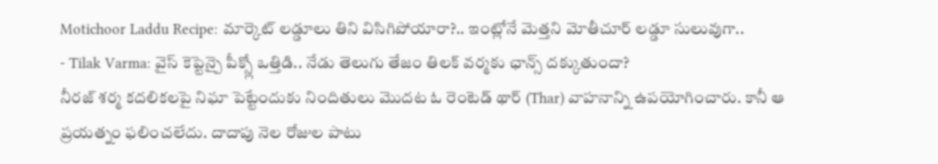Motichoor Laddu Recipe: మార్కెట్ లడ్డూలు తిని విసిగిపోయారా?.. ఇంట్లోనే మెత్తని మోతీచూర్ లడ్డూ సులువుగా..
- Tilak Varma: వైస్ కెప్టెన్పై పీక్స్లో ఒత్తిడి.. నేడు తెలుగు తేజం తిలక్ వర్మకు ఛాన్స్ దక్కుతుందా?
నీరజ్ శర్మ కదలికలపై నిఘా పెట్టేందుకు నిందితులు మొదట ఓ రెంటెడ్ థార్ (Thar) వాహనాన్ని ఉపయోగించారు. కానీ ఆ ప్రయత్నం ఫలించలేదు. దాదాపు నెల రోజుల పాటు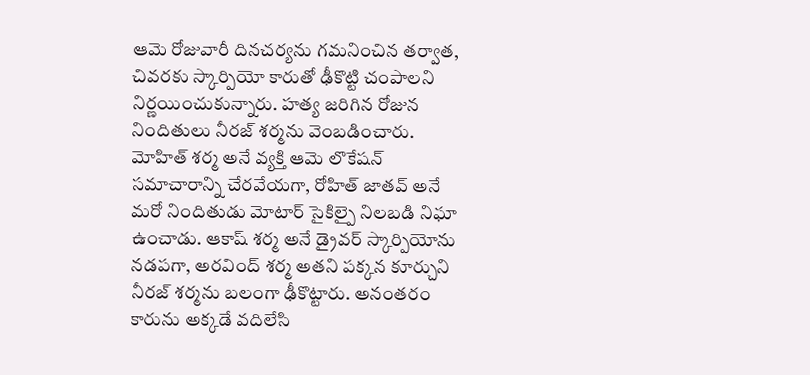ఆమె రోజువారీ దినచర్యను గమనించిన తర్వాత, చివరకు స్కార్పియో కారుతో ఢీకొట్టి చంపాలని నిర్ణయించుకున్నారు. హత్య జరిగిన రోజున నిందితులు నీరజ్ శర్మను వెంబడించారు. మోహిత్ శర్మ అనే వ్యక్తి ఆమె లొకేషన్ సమాచారాన్ని చేరవేయగా, రోహిత్ జాతవ్ అనే మరో నిందితుడు మోటార్ సైకిల్పై నిలబడి నిఘా ఉంచాడు. ఆకాష్ శర్మ అనే డ్రైవర్ స్కార్పియోను నడపగా, అరవింద్ శర్మ అతని పక్కన కూర్చుని నీరజ్ శర్మను బలంగా ఢీకొట్టారు. అనంతరం కారును అక్కడే వదిలేసి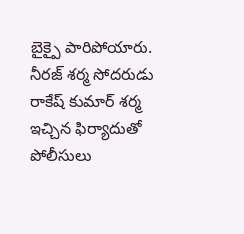బైక్పై పారిపోయారు. నీరజ్ శర్మ సోదరుడు రాకేష్ కుమార్ శర్మ ఇచ్చిన ఫిర్యాదుతో పోలీసులు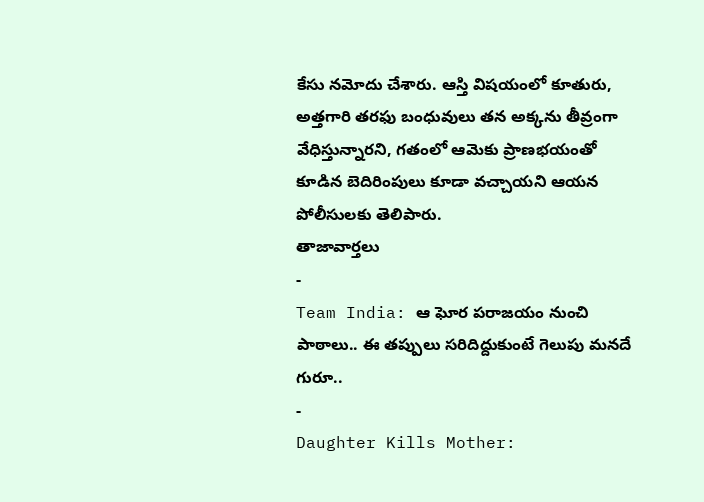కేసు నమోదు చేశారు. ఆస్తి విషయంలో కూతురు, అత్తగారి తరఫు బంధువులు తన అక్కను తీవ్రంగా వేధిస్తున్నారని, గతంలో ఆమెకు ప్రాణభయంతో కూడిన బెదిరింపులు కూడా వచ్చాయని ఆయన పోలీసులకు తెలిపారు.
తాజావార్తలు
-
Team India: ఆ ఘోర పరాజయం నుంచి పాఠాలు.. ఈ తప్పులు సరిదిద్దుకుంటే గెలుపు మనదే గురూ..
-
Daughter Kills Mother: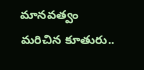మానవత్వం మరిచిన కూతురు..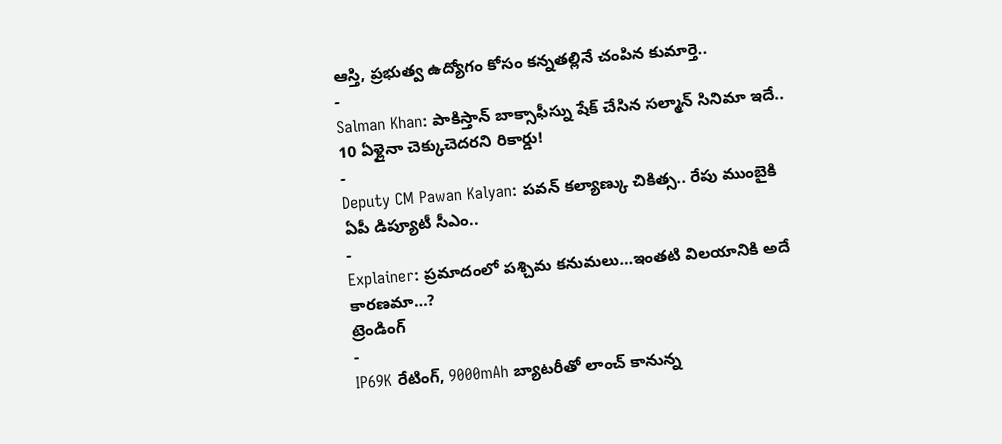ఆస్తి, ప్రభుత్వ ఉద్యోగం కోసం కన్నతల్లినే చంపిన కుమార్తె..
-
Salman Khan: పాకిస్తాన్ బాక్సాఫీస్ను షేక్ చేసిన సల్మాన్ సినిమా ఇదే.. 10 ఏళ్లైనా చెక్కుచెదరని రికార్డు!
-
Deputy CM Pawan Kalyan: పవన్ కల్యాణ్కు చికిత్స.. రేపు ముంబైకి ఏపీ డిప్యూటీ సీఎం..
-
Explainer: ప్రమాదంలో పశ్చిమ కనుమలు…ఇంతటి విలయానికి అదే కారణమా…?
ట్రెండింగ్
-
IP69K రేటింగ్, 9000mAh బ్యాటరీతో లాంచ్ కానున్న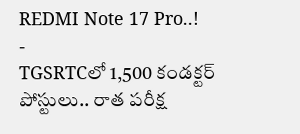REDMI Note 17 Pro..!
-
TGSRTCలో 1,500 కండక్టర్ పోస్టులు.. రాత పరీక్ష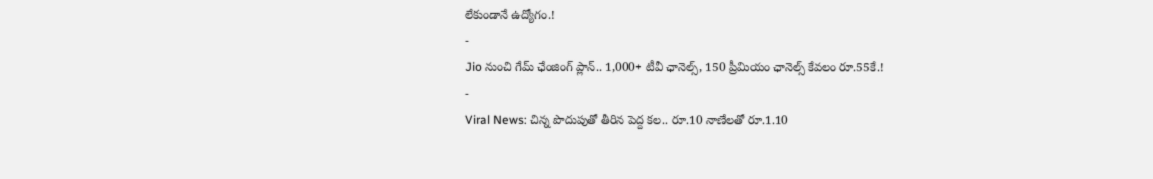లేకుండానే ఉద్యోగం.!
-
Jio నుంచి గేమ్ ఛేంజింగ్ ప్లాన్.. 1,000+ టీవీ ఛానెల్స్, 150 ప్రీమియం ఛానెల్స్ కేవలం రూ.55కే.!
-
Viral News: చిన్న పొదుపుతో తీరిన పెద్ద కల.. రూ.10 నాణేలతో రూ.1.10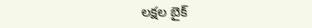లక్షల బైక్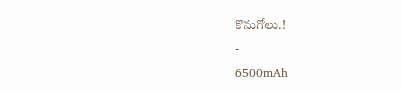కొనుగోలు.!
-
6500mAh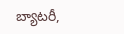బ్యాటరీ,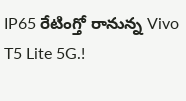IP65 రేటింగ్తో రానున్న Vivo T5 Lite 5G.!